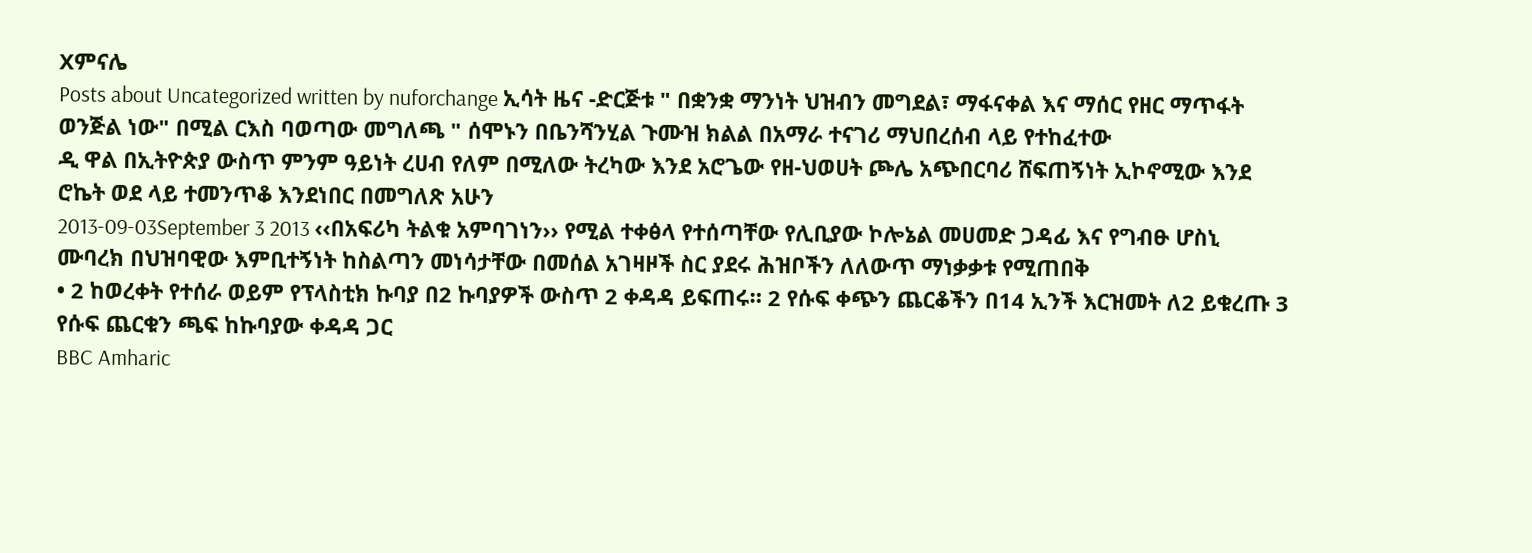Xምናሌ
Posts about Uncategorized written by nuforchange ኢሳት ዜና -ድርጅቱ " በቋንቋ ማንነት ህዝብን መግደል፣ ማፋናቀል እና ማሰር የዘር ማጥፋት ወንጅል ነው" በሚል ርእስ ባወጣው መግለጫ " ሰሞኑን በቤንሻንሂል ጉሙዝ ክልል በአማራ ተናገሪ ማህበረሰብ ላይ የተከፈተው
ዲ ዋል በኢትዮጵያ ውስጥ ምንም ዓይነት ረሀብ የለም በሚለው ትረካው እንደ አሮጌው የዘ-ህወሀት ጮሌ አጭበርባሪ ሸፍጠኝነት ኢኮኖሚው እንደ ሮኬት ወደ ላይ ተመንጥቆ እንደነበር በመግለጽ አሁን
2013-09-03September 3 2013 ‹‹በአፍሪካ ትልቁ አምባገነን›› የሚል ተቀፅላ የተሰጣቸው የሊቢያው ኮሎኔል መሀመድ ጋዳፊ እና የግብፁ ሆስኒ ሙባረክ በህዝባዊው እምቢተኝነት ከስልጣን መነሳታቸው በመሰል አገዛዞች ስር ያደሩ ሕዝቦችን ለለውጥ ማነቃቃቱ የሚጠበቅ
• 2 ከወረቀት የተሰራ ወይም የፕላስቲክ ኩባያ በ2 ኩባያዎች ውስጥ 2 ቀዳዳ ይፍጠሩ። 2 የሱፍ ቀጭን ጨርቆችን በ14 ኢንች እርዝመት ለ2 ይቁረጡ 3 የሱፍ ጨርቁን ጫፍ ከኩባያው ቀዳዳ ጋር
BBC Amharic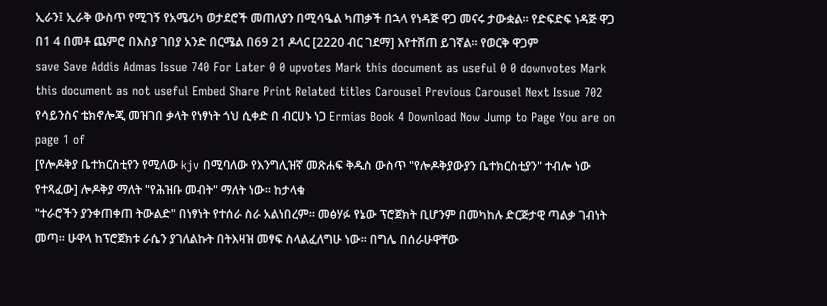ኢራን፤ ኢራቅ ውስጥ የሚገኝ የአሜሪካ ወታደሮች መጠለያን በሚሳዔል ካጠቃች በኋላ የነዳጅ ዋጋ መናሩ ታውቋል። የድፍድፍ ነዳጅ ዋጋ በ1 4 በመቶ ጨምሮ በእስያ ገበያ አንድ በርሜል በ69 21 ዶላር [2220 ብር ገደማ] እየተሸጠ ይገኛል። የወርቅ ዋጋም
save Save Addis Admas Issue 740 For Later 0 0 upvotes Mark this document as useful 0 0 downvotes Mark this document as not useful Embed Share Print Related titles Carousel Previous Carousel Next Issue 702 የሳይንስና ቴክኖሎጂ መዝገበ ቃላት የነፃነት ጎህ ሲቀድ በ ብርሀኑ ነጋ Ermias Book 4 Download Now Jump to Page You are on page 1 of
[የሎዶቅያ ቤተክርስቲየን የሚለው kjv በሚባለው የእንግሊዝኛ መጽሐፍ ቅዱስ ውስጥ "የሎዶቅያውያን ቤተክርስቲያን" ተብሎ ነው የተጻፈው] ሎዶቅያ ማለት "የሕዝቡ መብት" ማለት ነው። ከታላቁ
"ተራሮችን ያንቀጠቀጠ ትውልድ" በነፃነት የተሰራ ስራ አልነበረም። መፅሃፉ የኔው ፕሮጀክት ቢሆንም በመካከሉ ድርጅታዊ ጣልቃ ገብነት መጣ። ሁዋላ ከፕሮጀክቱ ራሴን ያገለልኩት በትእዛዝ መፃፍ ስላልፈለግሁ ነው። በግሌ በሰራሁዋቸው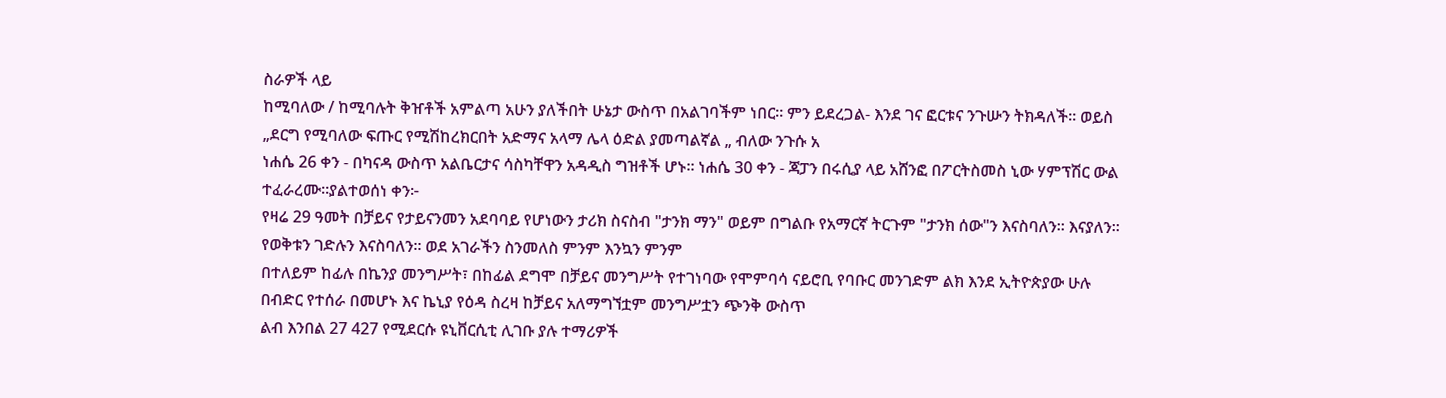ስራዎች ላይ
ከሚባለው / ከሚባሉት ቅዠቶች አምልጣ አሁን ያለችበት ሁኔታ ውስጥ በአልገባችም ነበር። ምን ይደረጋል- እንደ ገና ፎርቱና ንጉሡን ትክዳለች። ወይስ „ደርግ የሚባለው ፍጡር የሚሽከረክርበት አድማና አላማ ሌላ ዕድል ያመጣልኛል „ ብለው ንጉሱ አ
ነሐሴ 26 ቀን - በካናዳ ውስጥ አልቤርታና ሳስካቸዋን አዳዲስ ግዝቶች ሆኑ። ነሐሴ 30 ቀን - ጃፓን በሩሲያ ላይ አሸንፎ በፖርትስመስ ኒው ሃምፕሽር ውል ተፈራረሙ።ያልተወሰነ ቀን፦
የዛሬ 29 ዓመት በቻይና የታይናንመን አደባባይ የሆነውን ታሪክ ስናስብ "ታንክ ማን" ወይም በግልቡ የአማርኛ ትርጉም "ታንክ ሰው"ን እናስባለን። እናያለን። የወቅቱን ገድሉን እናስባለን። ወደ አገራችን ስንመለስ ምንም እንኳን ምንም
በተለይም ከፊሉ በኬንያ መንግሥት፣ በከፊል ደግሞ በቻይና መንግሥት የተገነባው የሞምባሳ ናይሮቢ የባቡር መንገድም ልክ እንደ ኢትዮጵያው ሁሉ በብድር የተሰራ በመሆኑ እና ኬኒያ የዕዳ ስረዛ ከቻይና አለማግኘቷም መንግሥቷን ጭንቅ ውስጥ
ልብ እንበል 27 427 የሚደርሱ ዩኒቨርሲቲ ሊገቡ ያሉ ተማሪዎች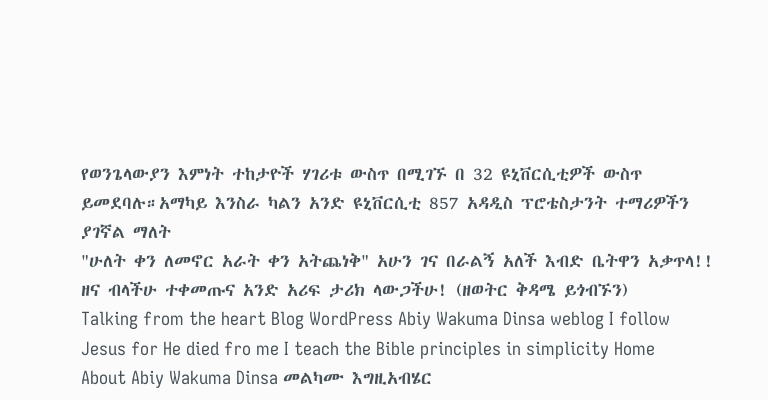የወንጌላውያን እምነት ተከታዮች ሃገሪቱ ውስጥ በሚገኙ በ 32 ዩኒቨርሲቲዎች ውስጥ ይመደባሉ።አማካይ እንስራ ካልን አንድ ዩኒቨርሲቲ 857 አዳዲስ ፕሮቴስታንት ተማሪዎችን ያገኛል ማለት
"ሁለት ቀን ለመኖር አራት ቀን አትጨነቅ" አሁን ገና በራልኝ አለች እብድ ቤትዋን አቃጥላ!! ዘና ብላችሁ ተቀመጡና አንድ አሪፍ ታሪክ ላውጋችሁ! (ዘወትር ቅዳሜ ይጎብኙን)
Talking from the heart Blog WordPress Abiy Wakuma Dinsa weblog I follow Jesus for He died fro me I teach the Bible principles in simplicity Home About Abiy Wakuma Dinsa መልካሙ እግዚአብሄር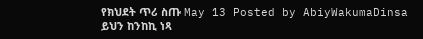የክህደት ጥሪ ስጡ May 13 Posted by AbiyWakumaDinsa
ይህን ከንከኪ ነጻ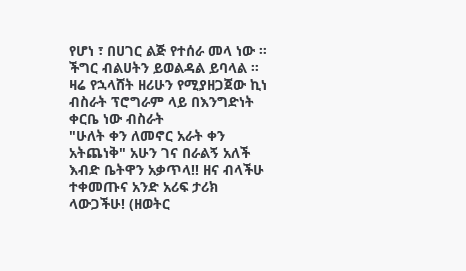የሆነ ፣ በሀገር ልጅ የተሰራ መላ ነው ። ችግር ብልሀትን ይወልዳል ይባላል ። ዛሬ የኋላሸት ዘሪሁን የሚያዘጋጀው ኪነ ብስራት ፕሮግራም ላይ በእንግድነት ቀርቤ ነው ብስራት
"ሁለት ቀን ለመኖር አራት ቀን አትጨነቅ" አሁን ገና በራልኝ አለች እብድ ቤትዋን አቃጥላ!! ዘና ብላችሁ ተቀመጡና አንድ አሪፍ ታሪክ ላውጋችሁ! (ዘወትር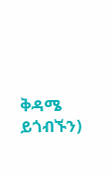ቅዳሜ ይጎብኙን)